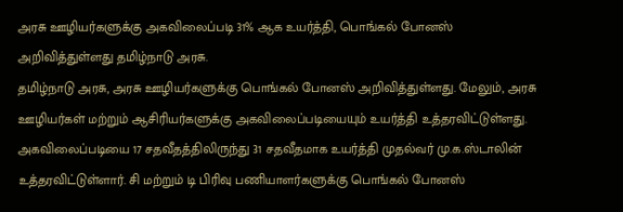அரசு ஊழியர்களுக்கு அகவிலைப்படி 31% ஆக உயர்த்தி, பொங்கல் போனஸ் அறிவித்துள்ளது தமிழ்நாடு அரசு.
தமிழ்நாடு அரசு, அரசு ஊழியர்களுக்கு பொங்கல் போனஸ் அறிவித்துள்ளது. மேலும், அரசு ஊழியர்கள் மற்றும் ஆசிரியர்களுக்கு அகவிலைப்படியையும் உயர்த்தி உத்தரவிட்டுள்ளது. அகவிலைப்படியை 17 சதவீதத்திலிருந்து 31 சதவீதமாக உயர்த்தி முதல்வர் மு.க.ஸ்டாலின் உத்தரவிட்டுள்ளார். சி மற்றும் டி பிரிவு பணியாளர்களுக்கு பொங்கல் போனஸ்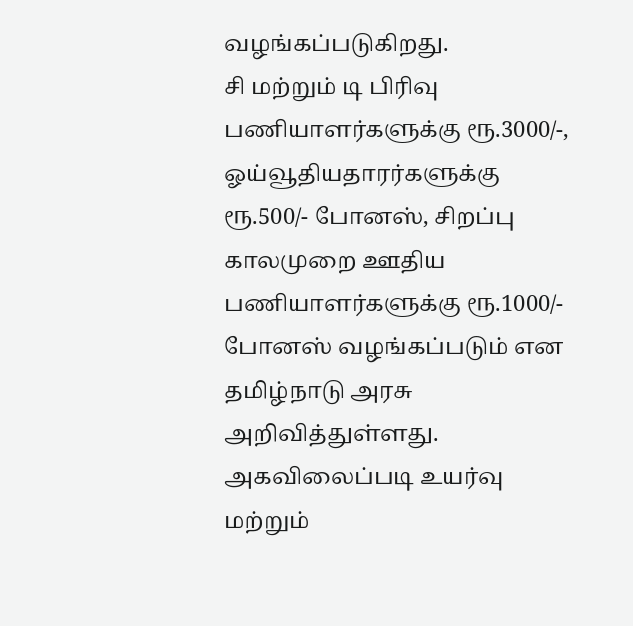வழங்கப்படுகிறது.
சி மற்றும் டி பிரிவு பணியாளர்களுக்கு ரூ.3000/-, ஓய்வூதியதாரர்களுக்கு ரூ.500/- போனஸ், சிறப்பு காலமுறை ஊதிய பணியாளர்களுக்கு ரூ.1000/- போனஸ் வழங்கப்படும் என தமிழ்நாடு அரசு அறிவித்துள்ளது. அகவிலைப்படி உயர்வு மற்றும்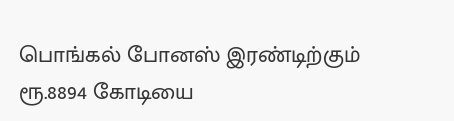பொங்கல் போனஸ் இரண்டிற்கும் ரூ.8894 கோடியை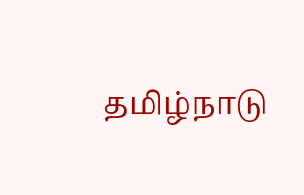தமிழ்நாடு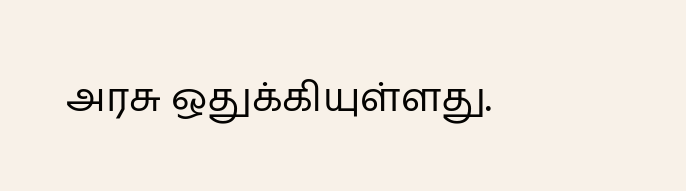அரசு ஒதுக்கியுள்ளது.